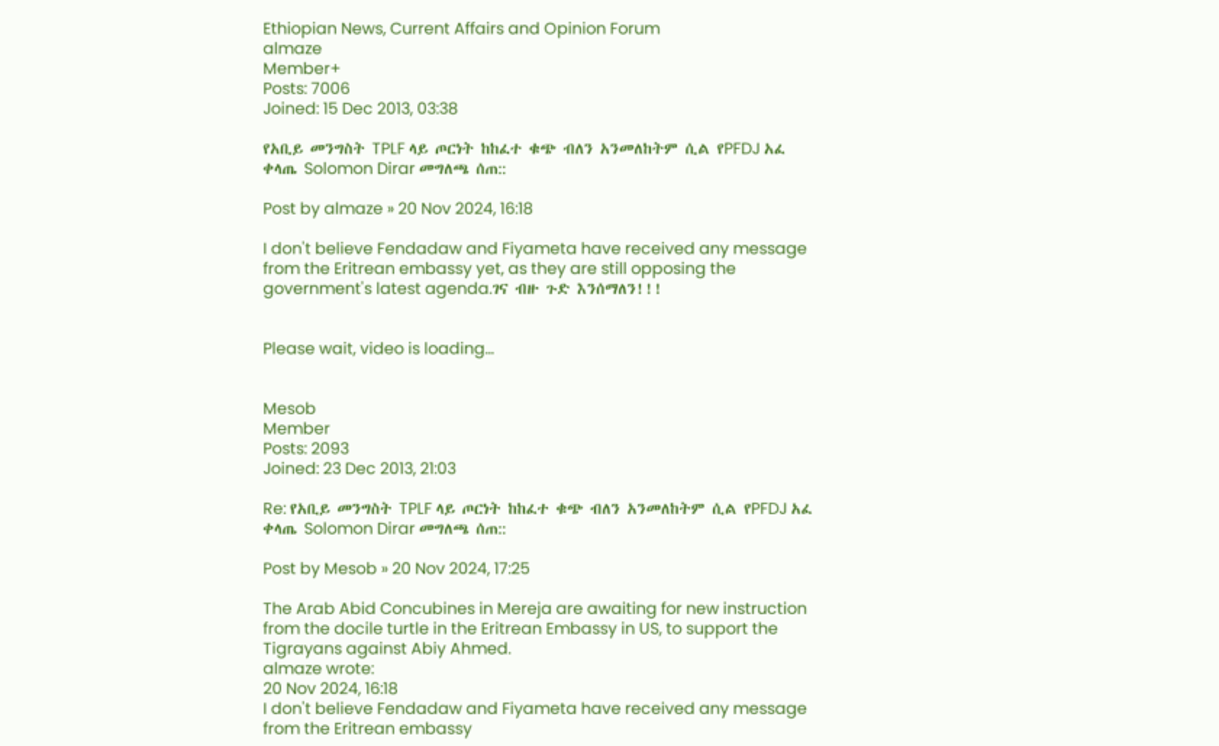Ethiopian News, Current Affairs and Opinion Forum
almaze
Member+
Posts: 7006
Joined: 15 Dec 2013, 03:38

የአቢይ መንግስት TPLF ላይ ጦርነት ከከፈተ ቁጭ ብለን አንመለከትም ሲል የPFDJ አፈ ቀላጤ Solomon Dirar መግለጫ ሰጠ::

Post by almaze » 20 Nov 2024, 16:18

I don't believe Fendadaw and Fiyameta have received any message from the Eritrean embassy yet, as they are still opposing the government's latest agenda.ገና ብዙ ጉድ እንሰማለን!!!


Please wait, video is loading...


Mesob
Member
Posts: 2093
Joined: 23 Dec 2013, 21:03

Re: የአቢይ መንግስት TPLF ላይ ጦርነት ከከፈተ ቁጭ ብለን አንመለከትም ሲል የPFDJ አፈ ቀላጤ Solomon Dirar መግለጫ ሰጠ::

Post by Mesob » 20 Nov 2024, 17:25

The Arab Abid Concubines in Mereja are awaiting for new instruction from the docile turtle in the Eritrean Embassy in US, to support the Tigrayans against Abiy Ahmed.
almaze wrote:
20 Nov 2024, 16:18
I don't believe Fendadaw and Fiyameta have received any message from the Eritrean embassy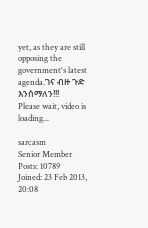yet, as they are still opposing the government's latest agenda.ገና ብዙ ጉድ እንሰማለን!!!
Please wait, video is loading...

sarcasm
Senior Member
Posts: 10789
Joined: 23 Feb 2013, 20:08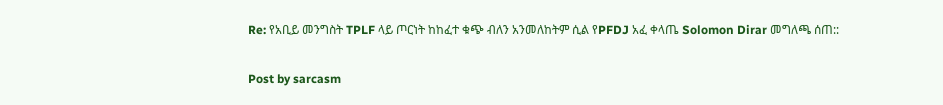Re: የአቢይ መንግስት TPLF ላይ ጦርነት ከከፈተ ቁጭ ብለን አንመለከትም ሲል የPFDJ አፈ ቀላጤ Solomon Dirar መግለጫ ሰጠ::

Post by sarcasm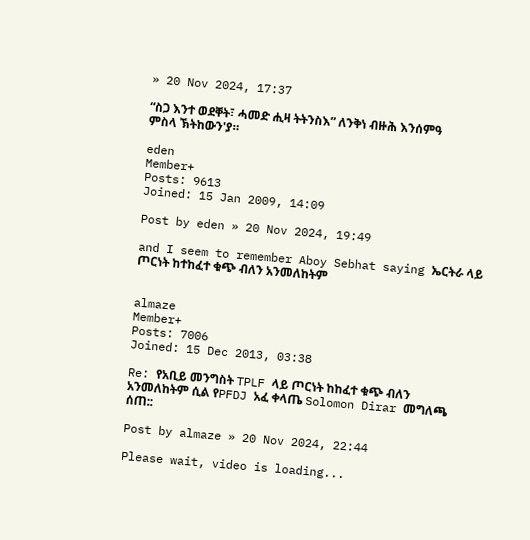» 20 Nov 2024, 17:37

“ስጋ እንተ ወደቐት፣ ሓመድ ሒዛ ትትንስእ” ለንቅነ ብዙሕ እንሰምዓ ምስላ ኽትከውን'ያ።

eden
Member+
Posts: 9613
Joined: 15 Jan 2009, 14:09

Post by eden » 20 Nov 2024, 19:49

and I seem to remember Aboy Sebhat saying ኤርትራ ላይ ጦርነት ከተከፈተ ቁጭ ብለን አንመለከትም


almaze
Member+
Posts: 7006
Joined: 15 Dec 2013, 03:38

Re: የአቢይ መንግስት TPLF ላይ ጦርነት ከከፈተ ቁጭ ብለን አንመለከትም ሲል የPFDJ አፈ ቀላጤ Solomon Dirar መግለጫ ሰጠ::

Post by almaze » 20 Nov 2024, 22:44

Please wait, video is loading...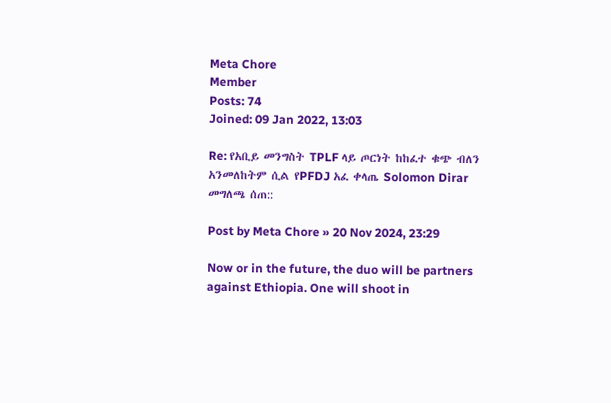Meta Chore
Member
Posts: 74
Joined: 09 Jan 2022, 13:03

Re: የአቢይ መንግስት TPLF ላይ ጦርነት ከከፈተ ቁጭ ብለን አንመለከትም ሲል የPFDJ አፈ ቀላጤ Solomon Dirar መግለጫ ሰጠ::

Post by Meta Chore » 20 Nov 2024, 23:29

Now or in the future, the duo will be partners against Ethiopia. One will shoot in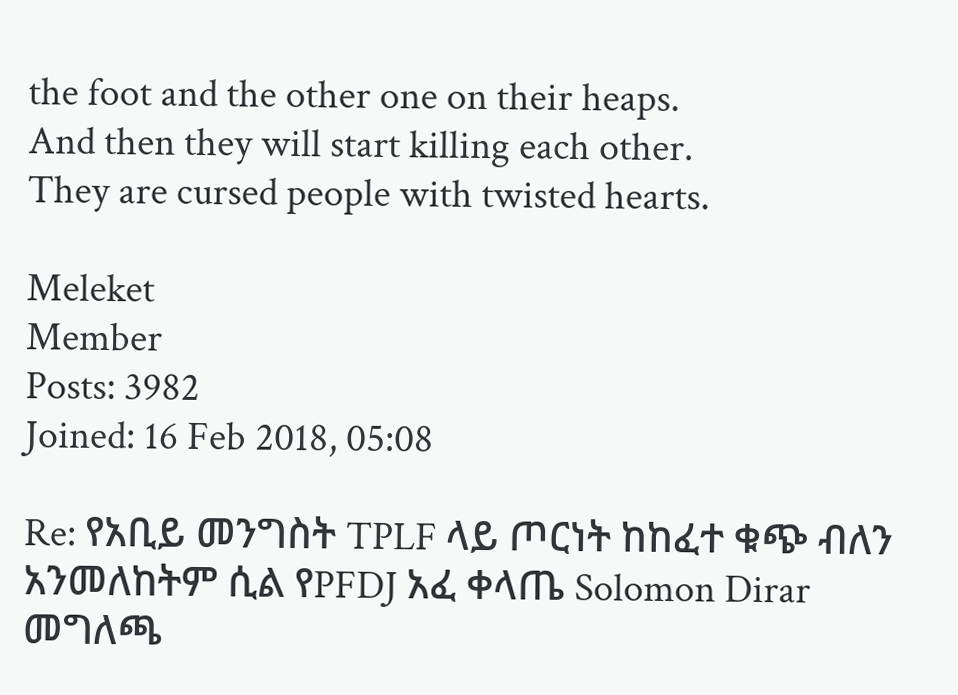the foot and the other one on their heaps.
And then they will start killing each other.
They are cursed people with twisted hearts.

Meleket
Member
Posts: 3982
Joined: 16 Feb 2018, 05:08

Re: የአቢይ መንግስት TPLF ላይ ጦርነት ከከፈተ ቁጭ ብለን አንመለከትም ሲል የPFDJ አፈ ቀላጤ Solomon Dirar መግለጫ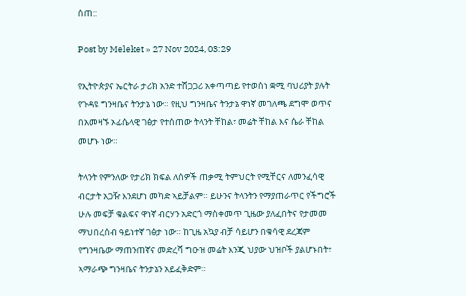ሰጠ::

Post by Meleket » 27 Nov 2024, 03:29

የኢትዮጵያና ኤርትራ ታሪክ አንድ ተሸጋጋሪ አቀጣጣይ የተወሰነ ቋሚ ባህሪያት ያሉት የጉዳዩ ግንዛቤና ትንታኔ ነው። የዚህ ግንዛቤና ትንታኔ ዋነኛ መገለጫ ደግሞ ወጥና በአመዛኙ ኦፊሴላዊ ገፅታ የተሰጠው ትላንት ቸከል፣ መሬት ቸከል እና ሴራ ቸከል መሆኑ ነው።

ትላንት የምንለው የታሪክ ክፍል ለሰዎች ጠቃሚ ትምህርት የሚቸርና ለመንፈሳዊ ብርታት አጋዥ እንደሆነ መካድ ኣይቻልም። ይሁንና ትላንትን የማያጠራጥር የችግሮች ሁሉ መፍቻ ቁልፍና ዋነኛ ብርሃን አድርጎ ማስቀመጥ ጊዜው ያለፈበትና የታመመ ማህበረሰብ ዓይነተኛ ገፅታ ነው። ከጊዜ አኳያ ብቻ ሳይሆን በቁሳዊ ደረጃም የግንዛቤው ማጠንጠኛና መድረሻ ግዑዝ መሬት እንጂ ህያው ህዝቦች ያልሆኑበት፣ ኣማራጭ ግንዛቤና ትንታኔን አይፈቅድም።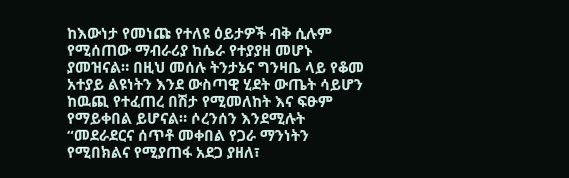ከእውነታ የመነጩ የተለዩ ዕይታዎች ብቅ ሲሉም የሚሰጠው ማብራሪያ ከሴራ የተያያዘ መሆኑ ያመዝናል። በዚህ መሰሉ ትንታኔና ግንዛቤ ላይ የቆመ አተያይ ልዩነትን እንደ ውስጣዊ ሂደት ውጤት ሳይሆን ከዉጪ የተፈጠረ በሽታ የሚመለከት እና ፍፁም የማይቀበል ይሆናል። ሶረንሰን እንደሚሉት “መደራደርና ሰጥቶ መቀበል የጋራ ማንነትን የሚበክልና የሚያጠፋ አደጋ ያዘለ፣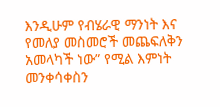እንዲሁም የብሄራዊ ማንነት እና የመለያ መስመሮች መጨፍለቅን አመላካች ነው” የሚል እምነት መንቀሳቀስን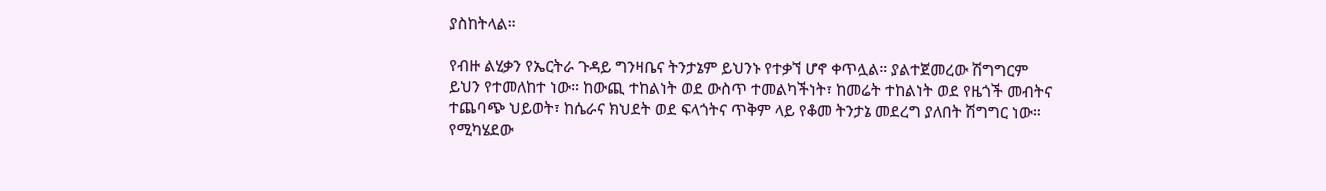ያስከትላል።

የብዙ ልሂቃን የኤርትራ ጉዳይ ግንዛቤና ትንታኔም ይህንኑ የተቃኘ ሆኖ ቀጥሏል። ያልተጀመረው ሽግግርም ይህን የተመለከተ ነው። ከውጪ ተከልነት ወደ ውስጥ ተመልካችነት፣ ከመሬት ተከልነት ወደ የዜጎች መብትና ተጨባጭ ህይወት፣ ከሴራና ክህደት ወደ ፍላጎትና ጥቅም ላይ የቆመ ትንታኔ መደረግ ያለበት ሽግግር ነው። የሚካሄደው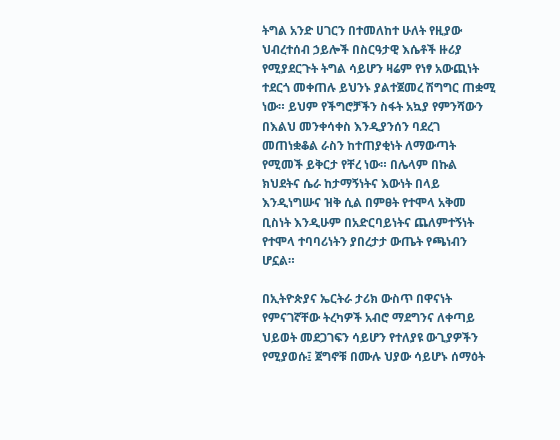ትግል አንድ ሀገርን በተመለከተ ሁለት የዚያው ህብረተሰብ ኃይሎች በስርዓታዊ እሴቶች ዙሪያ የሚያደርጉት ትግል ሳይሆን ዛሬም የነፃ አውጪነት ተደርጎ መቀጠሉ ይህንኑ ያልተጀመረ ሽግግር ጠቋሚ ነው። ይህም የችግሮቻችን ስፋት አኳያ የምንሻውን በእልህ መንቀሳቀስ እንዲያንሰን ባደረገ መጠነቋቆል ራስን ከተጠያቂነት ለማውጣት የሚመች ይቅርታ የቸረ ነው። በሌላም በኩል ክህደትና ሴራ ከታማኝነትና እውነት በላይ እንዲነግሡና ዝቅ ሲል በምፀት የተሞላ አቅመ ቢስነት እንዲሁም በአድርባይነትና ጨለምተኝነት የተሞላ ተባባሪነትን ያበረታታ ውጤት የጫነብን ሆኗል።

በኢትዮጵያና ኤርትራ ታሪክ ውስጥ በዋናነት የምናገኛቸው ትረካዎች አብሮ ማደግንና ለቀጣይ ህይወት መደጋገፍን ሳይሆን የተለያዩ ውጊያዎችን የሚያወሱ፤ ጀግኖቹ በሙሉ ህያው ሳይሆኑ ሰማዕት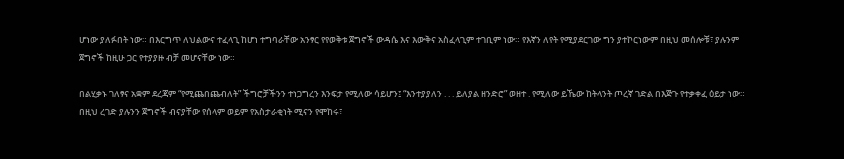ሆነው ያለፉበት ነው። በእርግጥ ለህልውና ተፈላጊ ከሆነ ተግባራቸው አንፃር የየወቅቱ ጀግኖች ውዳሴ እና እውቅና አስፈላጊም ተገቢም ነው። የእኛን ለየት የሚያደርገው ግን ያተኮርነውም በዚህ መሰሎቹ፣ ያሉንም ጀግኖች ከዚሁ ጋር የተያያዙ ብቻ መሆናቸው ነው።

በልሂቃኑ ገለፃና አቋም ደረጃም “የሚጨበጨብለት” ችግሮቻችንን ተነጋግረን እንፍታ የሚለው ሳይሆን፤ “እንተያያለን . . . ይለያል ዘንድሮ” ወዘተ . የሚለው ይኼው ከትላንት ጦረኛ ገድል በእጅጉ የተቃቀፈ ዕይታ ነው። በዚህ ረገድ ያሉንን ጀግኖች ብናያቸው የሰላም ወይም የአስታራቂነት ሚናን የሞከሩ፣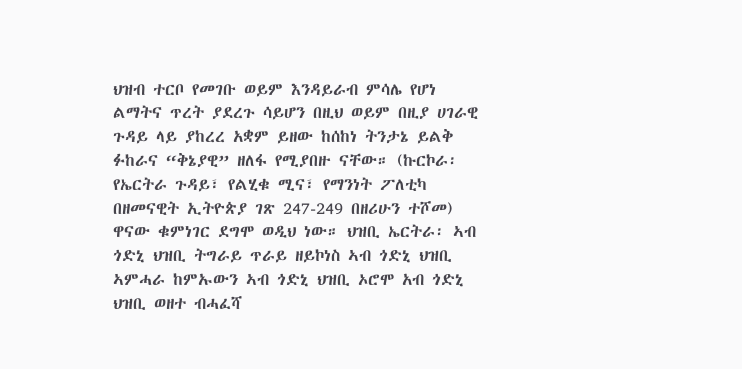ህዝብ ተርቦ የመገቡ ወይም እንዳይራብ ምሳሌ የሆነ ልማትና ጥረት ያደረጉ ሳይሆን በዚህ ወይም በዚያ ሀገራዊ ጉዳይ ላይ ያከረረ አቋም ይዘው ከሰከነ ትንታኔ ይልቅ ፉከራና “ቅኔያዊ” ዘለፋ የሚያበዙ ናቸው። (ኩርኮራ፡ የኤርትራ ጉዳይ፣ የልሂቁ ሚና፣ የማንነት ፖለቲካ በዘመናዊት ኢትዮጵያ ገጽ 247-249 በዘሪሁን ተሾመ)
ዋናው ቁምነገር ደግሞ ወዲህ ነው። ህዝቢ ኤርትራ፡ ኣብ ጎድኒ ህዝቢ ትግራይ ጥራይ ዘይኮነስ ኣብ ጎድኒ ህዝቢ ኣምሓራ ከምኡውን ኣብ ጎድኒ ህዝቢ ኦሮሞ አብ ጎድኒ ህዝቢ ወዘተ ብሓፈሻ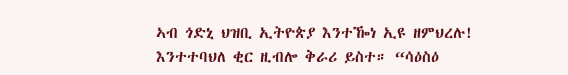ኣብ ጎድኒ ህዝቢ ኢትዮጵያ እንተዀነ ኢዩ ዘምህረሉ! እንተተባህለ ቂር ዚብሎ ቅራሪ ይስተ። “ሳዕስዕ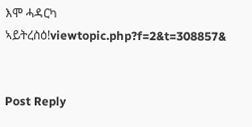እሞ ሓዳርካ ኣይትረስዕ!viewtopic.php?f=2&t=308857&


Post Reply